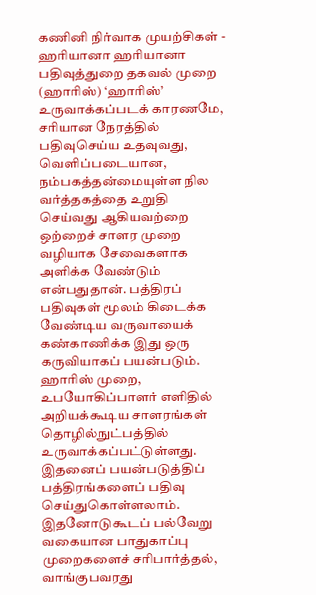கணினி நிர்வாக முயற்சிகள் - ஹரியானா ஹரியானா பதிவுத்துறை தகவல் முறை (ஹாரிஸ்) ‘ஹாரிஸ்’ உருவாக்கப்படக் காரணமே, சரியான நேரத்தில் பதிவுசெய்ய உதவுவது, வெளிப்படையான, நம்பகத்தன்மையுள்ள நில வர்த்தகத்தை உறுதி செய்வது ஆகியவற்றை ஒற்றைச் சாளர முறை வழியாக சேவைகளாக அளிக்க வேண்டும் என்பதுதான். பத்திரப் பதிவுகள் மூலம் கிடைக்க வேண்டிய வருவாயைக் கண்காணிக்க இது ஒரு கருவியாகப் பயன்படும். ஹாரிஸ் முறை, உபயோகிப்பாளர் எளிதில் அறியக்கூடிய சாளரங்கள் தொழில்நுட்பத்தில் உருவாக்கப்பட்டுள்ளது. இதனைப் பயன்படுத்திப் பத்திரங்களைப் பதிவு செய்துகொள்ளலாம். இதனோடுகூடப் பல்வேறு வகையான பாதுகாப்பு முறைகளைச் சரிபார்த்தல், வாங்குபவரது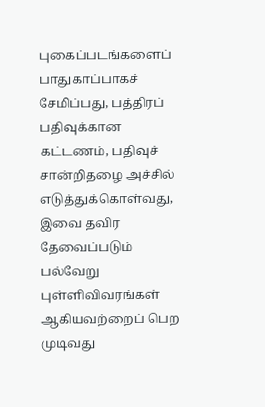புகைப்படங்களைப் பாதுகாப்பாகச் சேமிப்பது, பத்திரப் பதிவுக்கான கட்டணம், பதிவுச் சான்றிதழை அச்சில் எடுத்துக்கொள்வது, இவை தவிர தேவைப்படும் பல்வேறு புள்ளிவிவரங்கள் ஆகியவற்றைப் பெற முடிவது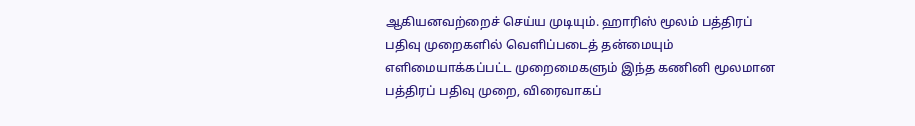ஆகியனவற்றைச் செய்ய முடியும். ஹாரிஸ் மூலம் பத்திரப் பதிவு முறைகளில் வெளிப்படைத் தன்மையும் எளிமையாக்கப்பட்ட முறைமைகளும் இந்த கணினி மூலமான பத்திரப் பதிவு முறை, விரைவாகப்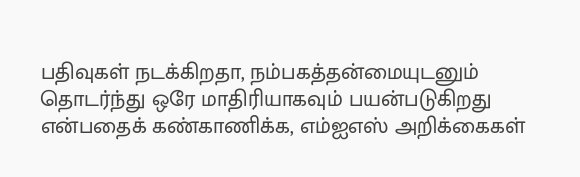பதிவுகள் நடக்கிறதா, நம்பகத்தன்மையுடனும் தொடர்ந்து ஒரே மாதிரியாகவும் பயன்படுகிறது என்பதைக் கண்காணிக்க, எம்ஐஎஸ் அறிக்கைகள்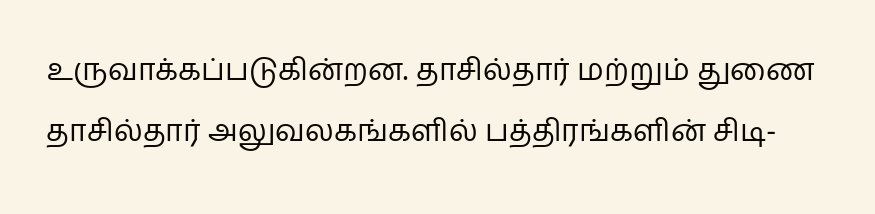உருவாக்கப்படுகின்றன. தாசில்தார் மற்றும் துணை தாசில்தார் அலுவலகங்களில் பத்திரங்களின் சிடி-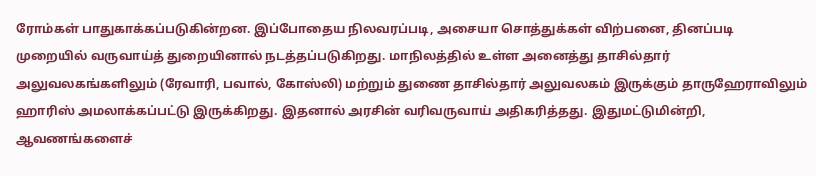ரோம்கள் பாதுகாக்கப்படுகின்றன. இப்போதைய நிலவரப்படி, அசையா சொத்துக்கள் விற்பனை, தினப்படி முறையில் வருவாய்த் துறையினால் நடத்தப்படுகிறது. மாநிலத்தில் உள்ள அனைத்து தாசில்தார் அலுவலகங்களிலும் (ரேவாரி, பவால், கோஸ்லி) மற்றும் துணை தாசில்தார் அலுவலகம் இருக்கும் தாருஹேராவிலும் ஹாரிஸ் அமலாக்கப்பட்டு இருக்கிறது. இதனால் அரசின் வரிவருவாய் அதிகரித்தது. இதுமட்டுமின்றி, ஆவணங்களைச்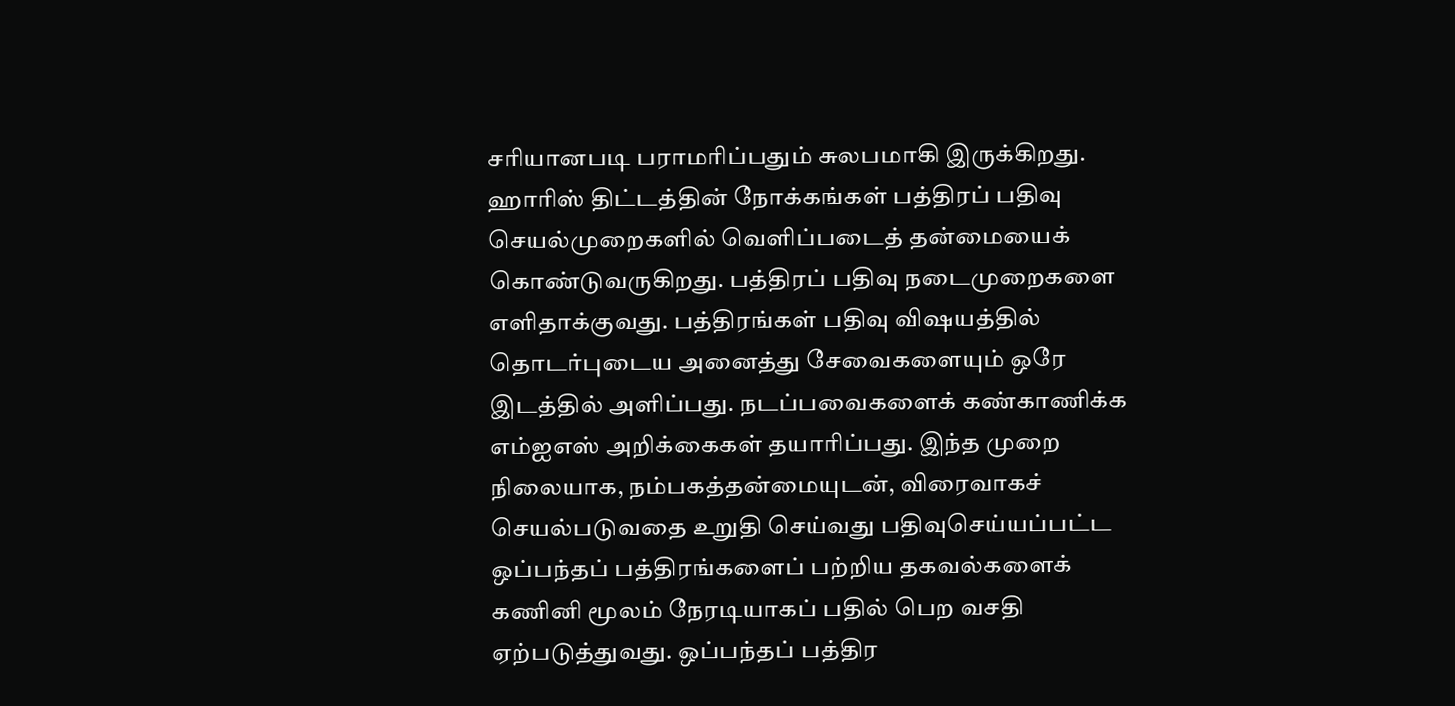சரியானபடி பராமரிப்பதும் சுலபமாகி இருக்கிறது. ஹாரிஸ் திட்டத்தின் நோக்கங்கள் பத்திரப் பதிவு செயல்முறைகளில் வெளிப்படைத் தன்மையைக் கொண்டுவருகிறது. பத்திரப் பதிவு நடைமுறைகளை எளிதாக்குவது. பத்திரங்கள் பதிவு விஷயத்தில் தொடர்புடைய அனைத்து சேவைகளையும் ஒரே இடத்தில் அளிப்பது. நடப்பவைகளைக் கண்காணிக்க எம்ஐஎஸ் அறிக்கைகள் தயாரிப்பது. இந்த முறை நிலையாக, நம்பகத்தன்மையுடன், விரைவாகச் செயல்படுவதை உறுதி செய்வது பதிவுசெய்யப்பட்ட ஒப்பந்தப் பத்திரங்களைப் பற்றிய தகவல்களைக் கணினி மூலம் நேரடியாகப் பதில் பெற வசதி ஏற்படுத்துவது. ஒப்பந்தப் பத்திர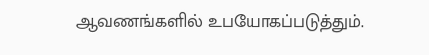ஆவணங்களில் உபயோகப்படுத்தும்.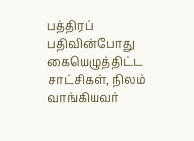பத்திரப் பதிவின்போது கையெழுத்திட்ட சாட்சிகள், நிலம் வாங்கியவர்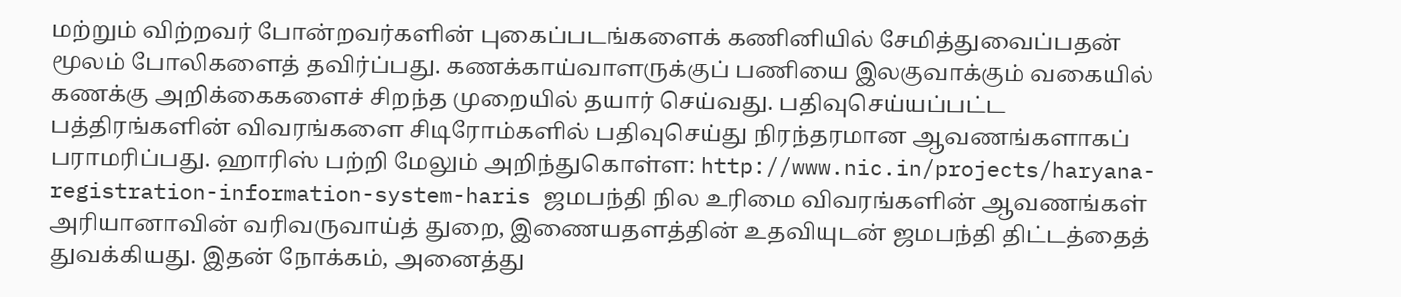மற்றும் விற்றவர் போன்றவர்களின் புகைப்படங்களைக் கணினியில் சேமித்துவைப்பதன் மூலம் போலிகளைத் தவிர்ப்பது. கணக்காய்வாளருக்குப் பணியை இலகுவாக்கும் வகையில் கணக்கு அறிக்கைகளைச் சிறந்த முறையில் தயார் செய்வது. பதிவுசெய்யப்பட்ட பத்திரங்களின் விவரங்களை சிடிரோம்களில் பதிவுசெய்து நிரந்தரமான ஆவணங்களாகப் பராமரிப்பது. ஹாரிஸ் பற்றி மேலும் அறிந்துகொள்ள: http://www.nic.in/projects/haryana-registration-information-system-haris ஜமபந்தி நில உரிமை விவரங்களின் ஆவணங்கள் அரியானாவின் வரிவருவாய்த் துறை, இணையதளத்தின் உதவியுடன் ஜமபந்தி திட்டத்தைத் துவக்கியது. இதன் நோக்கம், அனைத்து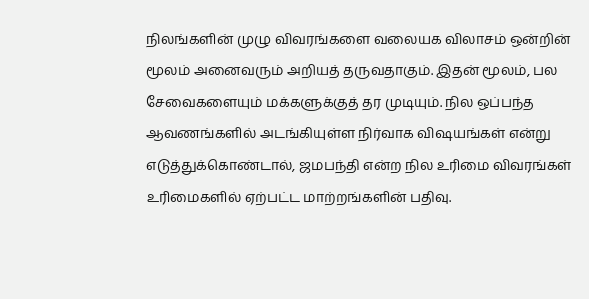நிலங்களின் முழு விவரங்களை வலையக விலாசம் ஒன்றின் மூலம் அனைவரும் அறியத் தருவதாகும். இதன் மூலம், பல சேவைகளையும் மக்களுக்குத் தர முடியும். நில ஒப்பந்த ஆவணங்களில் அடங்கியுள்ள நிர்வாக விஷயங்கள் என்று எடுத்துக்கொண்டால், ஜமபந்தி என்ற நில உரிமை விவரங்கள் உரிமைகளில் ஏற்பட்ட மாற்றங்களின் பதிவு.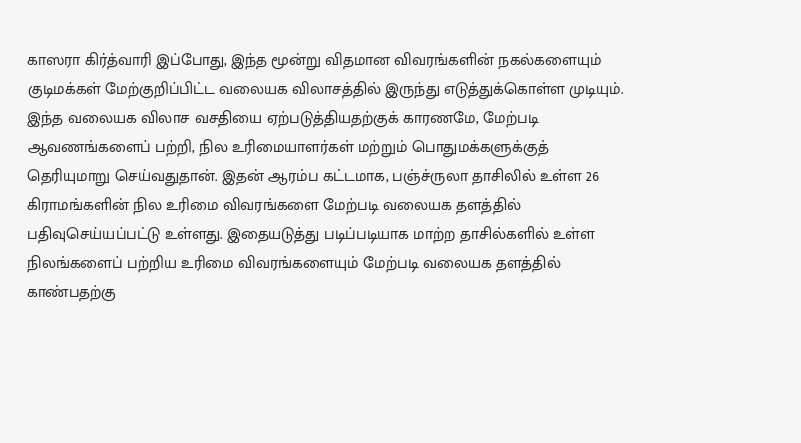காஸரா கிர்த்வாரி இப்போது, இந்த மூன்று விதமான விவரங்களின் நகல்களையும் குடிமக்கள் மேற்குறிப்பிட்ட வலையக விலாசத்தில் இருந்து எடுத்துக்கொள்ள முடியும். இந்த வலையக விலாச வசதியை ஏற்படுத்தியதற்குக் காரணமே, மேற்படி ஆவணங்களைப் பற்றி, நில உரிமையாளர்கள் மற்றும் பொதுமக்களுக்குத் தெரியுமாறு செய்வதுதான். இதன் ஆரம்ப கட்டமாக, பஞ்ச்ருலா தாசிலில் உள்ள 26 கிராமங்களின் நில உரிமை விவரங்களை மேற்படி வலையக தளத்தில் பதிவுசெய்யப்பட்டு உள்ளது. இதையடுத்து படிப்படியாக மாற்ற தாசில்களில் உள்ள நிலங்களைப் பற்றிய உரிமை விவரங்களையும் மேற்படி வலையக தளத்தில் காண்பதற்கு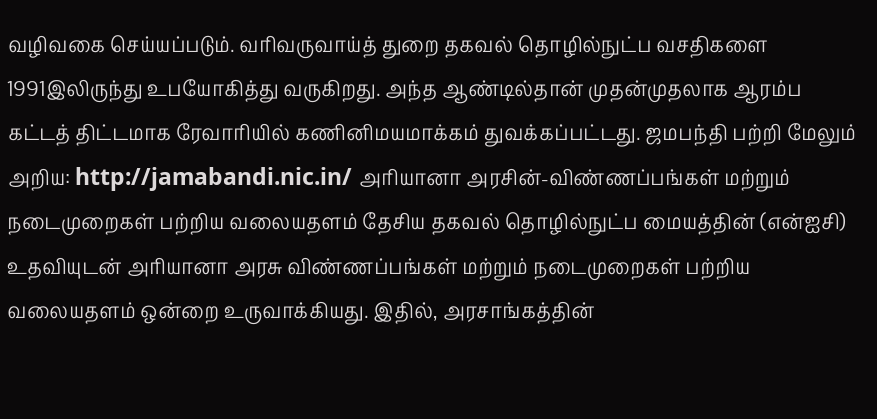வழிவகை செய்யப்படும். வரிவருவாய்த் துறை தகவல் தொழில்நுட்ப வசதிகளை 1991இலிருந்து உபயோகித்து வருகிறது. அந்த ஆண்டில்தான் முதன்முதலாக ஆரம்ப கட்டத் திட்டமாக ரேவாரியில் கணினிமயமாக்கம் துவக்கப்பட்டது. ஜமபந்தி பற்றி மேலும் அறிய: http://jamabandi.nic.in/ அரியானா அரசின்-விண்ணப்பங்கள் மற்றும் நடைமுறைகள் பற்றிய வலையதளம் தேசிய தகவல் தொழில்நுட்ப மையத்தின் (என்ஐசி) உதவியுடன் அரியானா அரசு விண்ணப்பங்கள் மற்றும் நடைமுறைகள் பற்றிய வலையதளம் ஒன்றை உருவாக்கியது. இதில், அரசாங்கத்தின்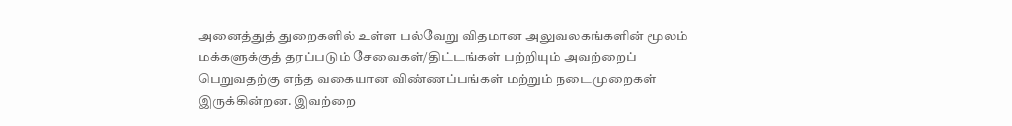அனைத்துத் துறைகளில் உள்ள பல்வேறு விதமான அலுவலகங்களின் மூலம் மக்களுக்குத் தரப்படும் சேவைகள்/திட்டங்கள் பற்றியும் அவற்றைப் பெறுவதற்கு எந்த வகையான விண்ணப்பங்கள் மற்றும் நடைமுறைகள் இருக்கின்றன. இவற்றை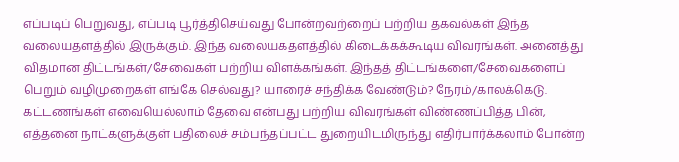எப்படிப் பெறுவது, எப்படி பூர்த்திசெய்வது போன்றவற்றைப் பற்றிய தகவல்கள் இந்த வலையதளத்தில் இருக்கும். இந்த வலையகதளத்தில் கிடைக்கக்கூடிய விவரங்கள். அனைத்து விதமான திட்டங்கள்/சேவைகள் பற்றிய விளக்கங்கள். இந்தத் திட்டங்களை/சேவைகளைப் பெறும் வழிமுறைகள் எங்கே செல்வது? யாரைச் சந்திக்க வேண்டும்? நேரம்/காலக்கெடு. கட்டணங்கள் எவையெல்லாம் தேவை என்பது பற்றிய விவரங்கள் விண்ணப்பித்த பின், எத்தனை நாட்களுக்குள் பதிலைச் சம்பந்தப்பட்ட துறையிடமிருந்து எதிர்பார்க்கலாம் போன்ற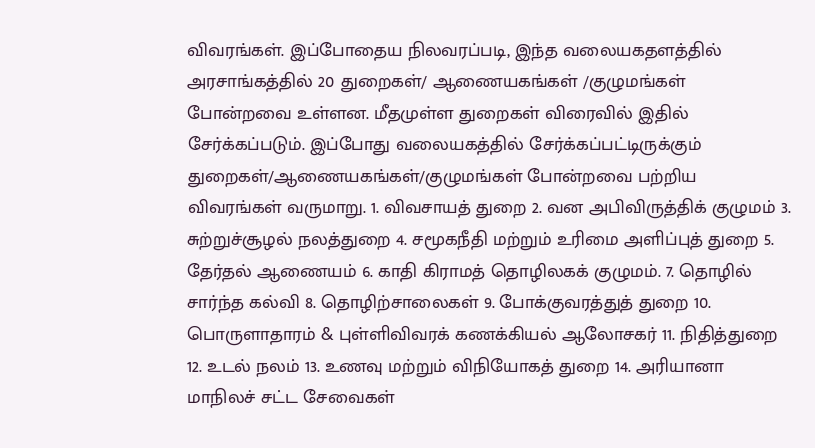விவரங்கள். இப்போதைய நிலவரப்படி, இந்த வலையகதளத்தில் அரசாங்கத்தில் 20 துறைகள்/ ஆணையகங்கள் /குழுமங்கள் போன்றவை உள்ளன. மீதமுள்ள துறைகள் விரைவில் இதில் சேர்க்கப்படும். இப்போது வலையகத்தில் சேர்க்கப்பட்டிருக்கும் துறைகள்/ஆணையகங்கள்/குழுமங்கள் போன்றவை பற்றிய விவரங்கள் வருமாறு. 1. விவசாயத் துறை 2. வன அபிவிருத்திக் குழுமம் 3. சுற்றுச்சூழல் நலத்துறை 4. சமூகநீதி மற்றும் உரிமை அளிப்புத் துறை 5. தேர்தல் ஆணையம் 6. காதி கிராமத் தொழிலகக் குழுமம். 7. தொழில் சார்ந்த கல்வி 8. தொழிற்சாலைகள் 9. போக்குவரத்துத் துறை 10. பொருளாதாரம் & புள்ளிவிவரக் கணக்கியல் ஆலோசகர் 11. நிதித்துறை 12. உடல் நலம் 13. உணவு மற்றும் விநியோகத் துறை 14. அரியானா மாநிலச் சட்ட சேவைகள்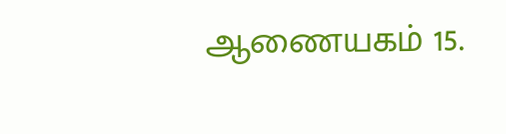ஆணையகம் 15.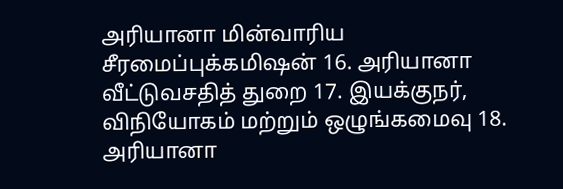அரியானா மின்வாரிய சீரமைப்புக்கமிஷன் 16. அரியானா வீட்டுவசதித் துறை 17. இயக்குநர், விநியோகம் மற்றும் ஒழுங்கமைவு 18. அரியானா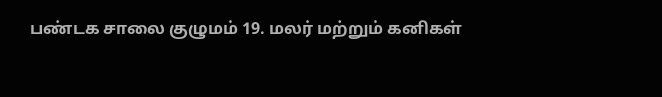பண்டக சாலை குழுமம் 19. மலர் மற்றும் கனிகள்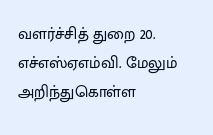வளர்ச்சித் துறை 20. எச்எஸ்ஏஎம்வி. மேலும் அறிந்துகொள்ள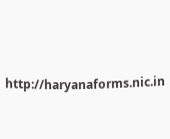http://haryanaforms.nic.in